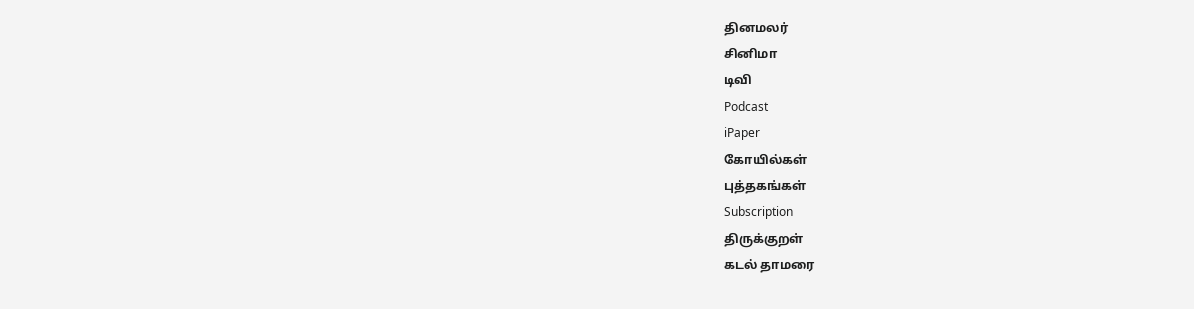தினமலர்
சினிமா
டிவி
Podcast
iPaper
கோயில்கள்
புத்தகங்கள்
Subscription
திருக்குறள்
கடல் தாமரை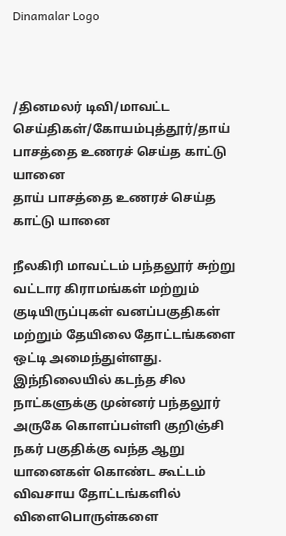Dinamalar Logo



/தினமலர் டிவி/மாவட்ட செய்திகள்/கோயம்புத்தூர்/தாய் பாசத்தை உணரச் செய்த காட்டு யானை
தாய் பாசத்தை உணரச் செய்த காட்டு யானை

நீலகிரி மாவட்டம் பந்தலூர் சுற்று வட்டார கிராமங்கள் மற்றும் குடியிருப்புகள் வனப்பகுதிகள் மற்றும் தேயிலை தோட்டங்களை ஒட்டி அமைந்துள்ளது. இந்நிலையில் கடந்த சில நாட்களுக்கு முன்னர் பந்தலூர் அருகே கொளப்பள்ளி குறிஞ்சி நகர் பகுதிக்கு வந்த ஆறு யானைகள் கொண்ட கூட்டம் விவசாய தோட்டங்களில் விளைபொருள்களை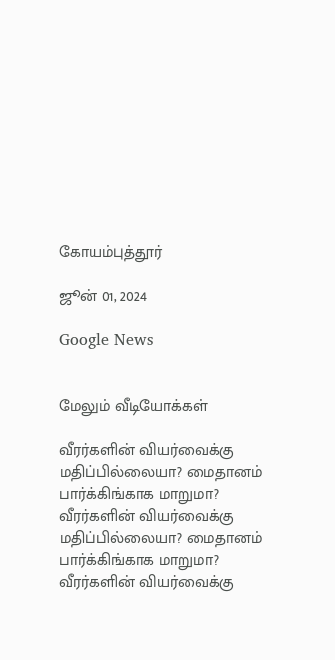கோயம்புத்தூர்

ஜூன் 01, 2024

Google News


மேலும் வீடியோக்கள்

வீரர்களின் வியர்வைக்கு மதிப்பில்லையா? மைதானம் பார்க்கிங்காக மாறுமா?
வீரர்களின் வியர்வைக்கு மதிப்பில்லையா? மைதானம் பார்க்கிங்காக மாறுமா?
வீரர்களின் வியர்வைக்கு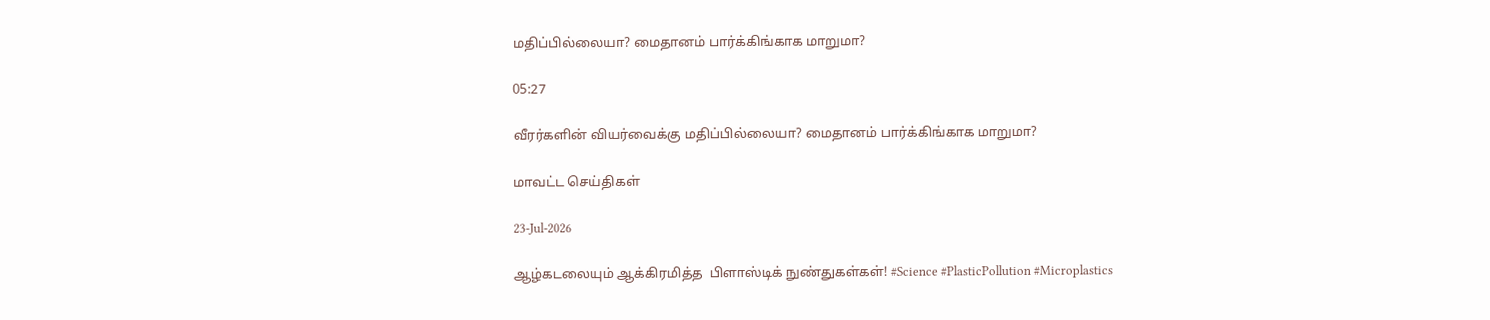மதிப்பில்லையா? மைதானம் பார்க்கிங்காக மாறுமா?

05:27

வீரர்களின் வியர்வைக்கு மதிப்பில்லையா? மைதானம் பார்க்கிங்காக மாறுமா?

மாவட்ட செய்திகள்

23-Jul-2026

ஆழ்கடலையும் ஆக்கிரமித்த  பிளாஸ்டிக் நுண்துகள்கள்! #Science #PlasticPollution #Microplastics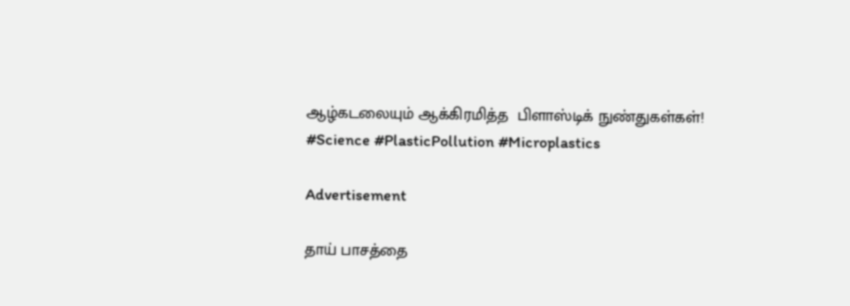ஆழ்கடலையும் ஆக்கிரமித்த  பிளாஸ்டிக் நுண்துகள்கள்! #Science #PlasticPollution #Microplastics

Advertisement

தாய் பாசத்தை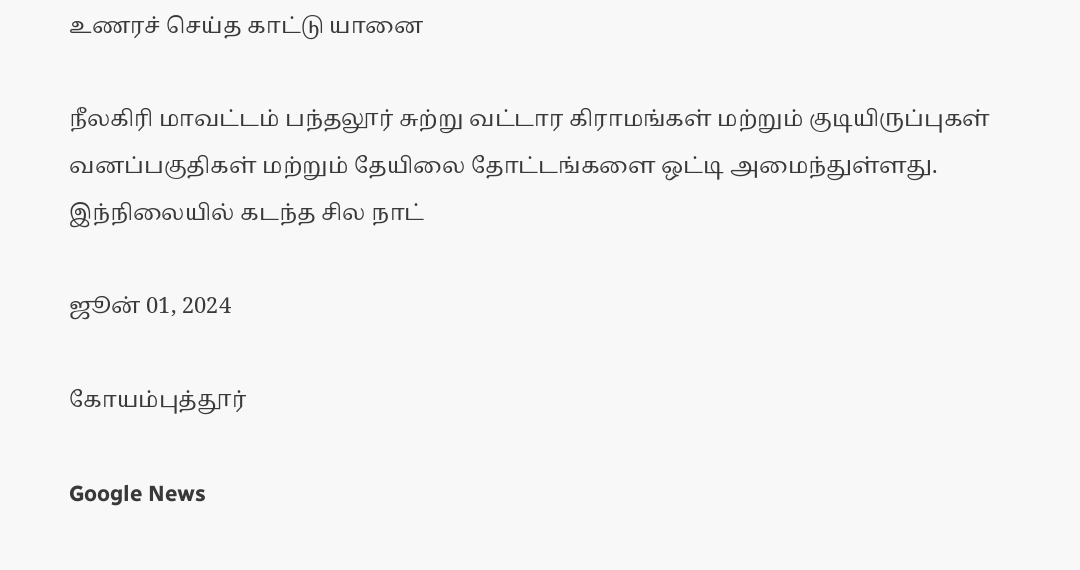உணரச் செய்த காட்டு யானை

நீலகிரி மாவட்டம் பந்தலூர் சுற்று வட்டார கிராமங்கள் மற்றும் குடியிருப்புகள் வனப்பகுதிகள் மற்றும் தேயிலை தோட்டங்களை ஒட்டி அமைந்துள்ளது. இந்நிலையில் கடந்த சில நாட்

ஜூன் 01, 2024

கோயம்புத்தூர்

Google News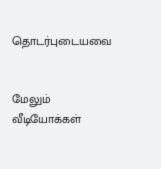தொடர்புடையவை


மேலும் வீடியோக்கள்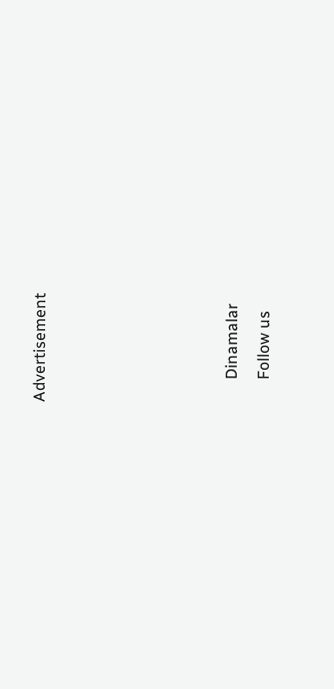Advertisement





      Dinamalar
      Follow us